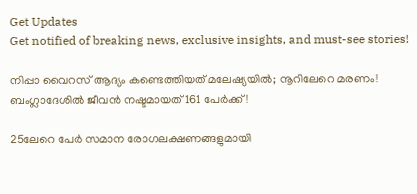Get Updates
Get notified of breaking news, exclusive insights, and must-see stories!

നിപ്പാ വൈറസ് ആദ്യം കണ്ടെത്തിയത് മലേഷ്യയിൽ; നൂറിലേറെ മരണം! ബംഗ്ലാദേശിൽ ജീവൻ നഷ്ടമായത് 161 പേർക്ക്!

25ലേറെ പേർ സമാന രോഗലക്ഷണങ്ങളുമായി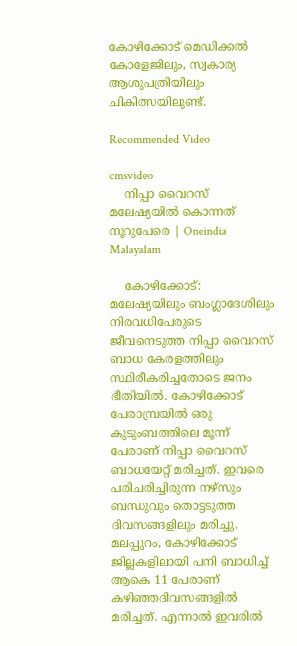കോഴിക്കോട് മെഡിക്കൽ കോളേജിലും, സ്വകാര്യ ആശുപത്രിയിലും ചികിത്സയിലുണ്ട്.

Recommended Video

cmsvideo
    നിപ്പാ വൈറസ് മലേഷ്യയില്‍ കൊന്നത് നൂറുപേരെ | Oneindia Malayalam

    കോഴിക്കോട്: മലേഷ്യയിലും ബംഗ്ലാദേശിലും നിരവധിപേരുടെ ജീവനെടുത്ത നിപ്പാ വൈറസ് ബാധ കേരളത്തിലും സ്ഥിരീകരിച്ചതോടെ ജനം ഭീതിയിൽ. കോഴിക്കോട് പേരാമ്പ്രയിൽ ഒരു കുടുംബത്തിലെ മൂന്ന് പേരാണ് നിപ്പാ വൈറസ് ബാധയേറ്റ് മരിച്ചത്. ഇവരെ പരിചരിച്ചിരുന്ന നഴ്സും ബന്ധുവും തൊട്ടടുത്ത ദിവസങ്ങളിലും മരിച്ചു. മലപ്പുറം, കോഴിക്കോട് ജില്ലകളിലായി പനി ബാധിച്ച് ആകെ 11 പേരാണ് കഴിഞ്ഞദിവസങ്ങളിൽ മരിച്ചത്. എന്നാൽ ഇവരിൽ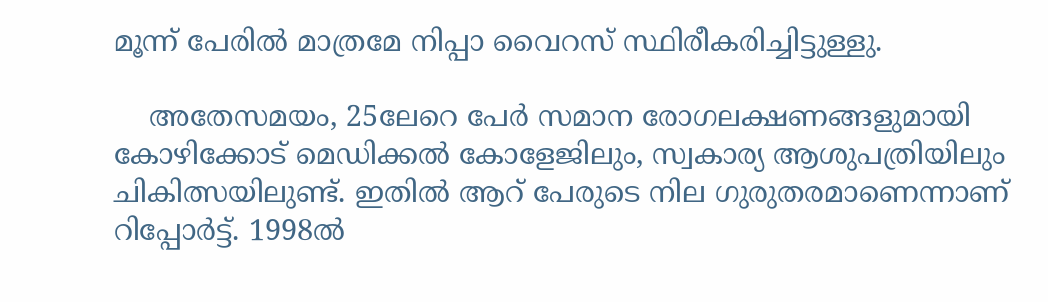മൂന്ന് പേരിൽ മാത്രമേ നിപ്പാ വൈറസ് സ്ഥിരീകരിച്ചിട്ടുള്ളു.

    അതേസമയം, 25ലേറെ പേർ സമാന രോഗലക്ഷണങ്ങളുമായി കോഴിക്കോട് മെഡിക്കൽ കോളേജിലും, സ്വകാര്യ ആശുപത്രിയിലും ചികിത്സയിലുണ്ട്. ഇതിൽ ആറ് പേരുടെ നില ഗുരുതരമാണെന്നാണ് റിപ്പോർട്ട്. 1998ൽ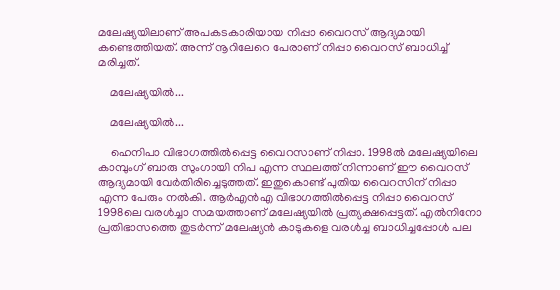മലേഷ്യയിലാണ് അപകടകാരിയായ നിപ്പാ വൈറസ് ആദ്യമായി കണ്ടെത്തിയത്. അന്ന് നൂറിലേറെ പേരാണ് നിപ്പാ വൈറസ് ബാധിച്ച് മരിച്ചത്.

    മലേഷ്യയിൽ...

    മലേഷ്യയിൽ...

    ഹെനിപാ വിഭാഗത്തിൽപ്പെട്ട വൈറസാണ് നിപ്പാ. 1998ൽ മലേഷ്യയിലെ കാമ്പുംഗ് ബാരു സുംഗായി നിപ എന്ന സ്ഥലത്ത് നിന്നാണ് ഈ വൈറസ് ആദ്യമായി വേർതിരിച്ചെടുത്തത്. ഇതുകൊണ്ട് പുതിയ വൈറസിന് നിപ്പാ എന്ന പേരും നൽകി. ആർഎൻഎ വിഭാഗത്തിൽപ്പെട്ട നിപ്പാ വൈറസ് 1998ലെ വരൾച്ചാ സമയത്താണ് മലേഷ്യയിൽ പ്രത്യക്ഷപ്പെട്ടത്. എൽനിനോ പ്രതിഭാസത്തെ തുടർന്ന് മലേഷ്യൻ കാടുകളെ വരൾച്ച ബാധിച്ചപ്പോൾ പല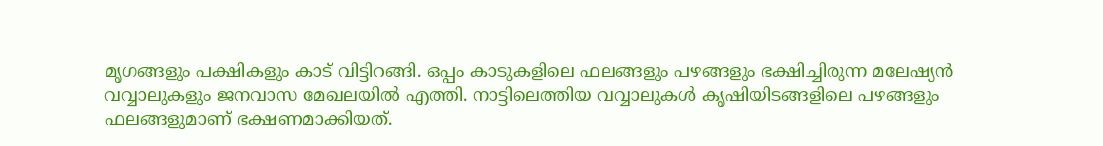മൃഗങ്ങളും പക്ഷികളും കാട് വിട്ടിറങ്ങി. ഒപ്പം കാടുകളിലെ ഫലങ്ങളും പഴങ്ങളും ഭക്ഷിച്ചിരുന്ന മലേഷ്യൻ വവ്വാലുകളും ജനവാസ മേഖലയിൽ എത്തി. നാട്ടിലെത്തിയ വവ്വാലുകൾ കൃഷിയിടങ്ങളിലെ പഴങ്ങളും ഫലങ്ങളുമാണ് ഭക്ഷണമാക്കിയത്.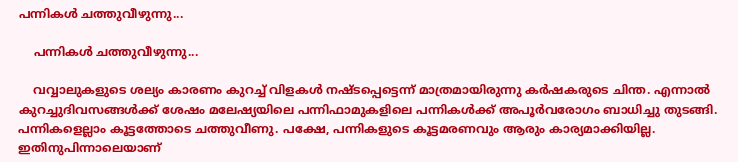പന്നികൾ ചത്തുവീഴുന്നു...

    പന്നികൾ ചത്തുവീഴുന്നു...

    വവ്വാലുകളുടെ ശല്യം കാരണം കുറച്ച് വിളകൾ നഷ്ടപ്പെട്ടെന്ന് മാത്രമായിരുന്നു കർഷകരുടെ ചിന്ത. എന്നാൽ കുറച്ചുദിവസങ്ങൾക്ക് ശേഷം മലേഷ്യയിലെ പന്നിഫാമുകളിലെ പന്നികൾക്ക് അപൂർവരോഗം ബാധിച്ചു തുടങ്ങി. പന്നികളെല്ലാം കൂട്ടത്തോടെ ചത്തുവീണു. പക്ഷേ, പന്നികളുടെ കൂട്ടമരണവും ആരും കാര്യമാക്കിയില്ല. ഇതിനുപിന്നാലെയാണ്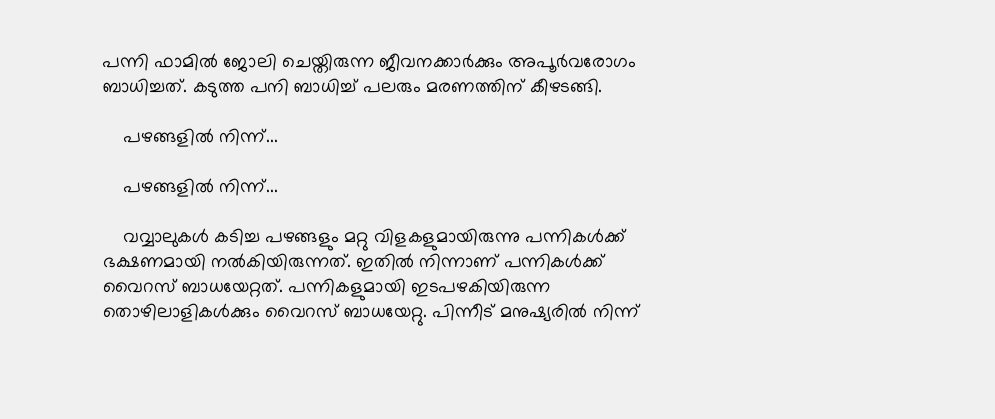പന്നി ഫാമിൽ ജോലി ചെയ്തിരുന്ന ജീവനക്കാർക്കും അപൂർവരോഗം ബാധിച്ചത്. കടുത്ത പനി ബാധിച്ച് പലരും മരണത്തിന് കീഴടങ്ങി.

    പഴങ്ങളിൽ നിന്ന്...

    പഴങ്ങളിൽ നിന്ന്...

    വവ്വാലുകൾ കടിച്ച പഴങ്ങളും മറ്റു വിളകളുമായിരുന്നു പന്നികൾക്ക് ഭക്ഷണമായി നൽകിയിരുന്നത്. ഇതിൽ നിന്നാണ് പന്നികൾക്ക് വൈറസ് ബാധയേറ്റത്. പന്നികളുമായി ഇടപഴകിയിരുന്ന തൊഴിലാളികൾക്കും വൈറസ് ബാധയേറ്റു. പിന്നീട് മനുഷ്യരിൽ നിന്ന്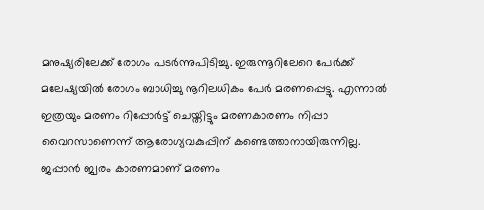മനുഷ്യരിലേക്ക് രോഗം പടർന്നുപിടിച്ചു. ഇരുന്നൂറിലേറെ പേർക്ക് മലേഷ്യയിൽ രോഗം ബാധിച്ചു നൂറിലധികം പേർ മരണപ്പെട്ടു. എന്നാൽ ഇത്രയും മരണം റിപ്പോർട്ട് ചെയ്തിട്ടും മരണകാരണം നിപ്പാ വൈറസാണെന്ന് ആരോഗ്യവകുപ്പിന് കണ്ടെത്താനായിരുന്നില്ല. ജപ്പാൻ ജ്വരം കാരണമാണ് മരണം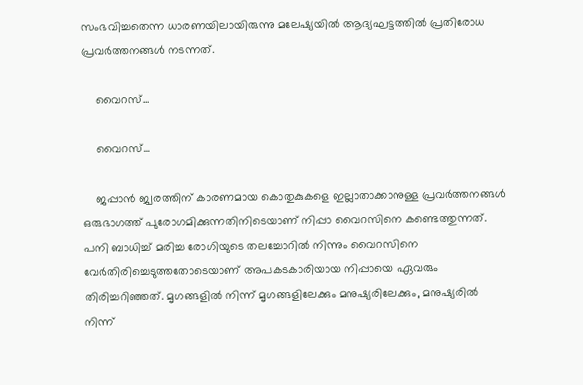സംഭവിച്ചതെന്ന ധാരണയിലായിരുന്നു മലേഷ്യയിൽ ആദ്യഘട്ടത്തിൽ പ്രതിരോധ പ്രവർത്തനങ്ങൾ നടന്നത്.

    വൈറസ്...

    വൈറസ്...

    ജപ്പാൻ ജ്വരത്തിന് കാരണമായ കൊതുകുകളെ ഇല്ലാതാക്കാനുള്ള പ്രവർത്തനങ്ങൾ ഒരുഭാഗത്ത് പുരോഗമിക്കുന്നതിനിടെയാണ് നിപ്പാ വൈറസിനെ കണ്ടെത്തുന്നത്. പനി ബാധിച്ച് മരിച്ച രോഗിയുടെ തലച്ചോറിൽ നിന്നും വൈറസിനെ വേർതിരിച്ചെടുത്തതോടെയാണ് അപകടകാരിയായ നിപ്പായെ ഏവരും തിരിച്ചറിഞ്ഞത്. മൃഗങ്ങളിൽ നിന്ന് മൃഗങ്ങളിലേക്കും മനുഷ്യരിലേക്കും, മനുഷ്യരിൽ നിന്ന്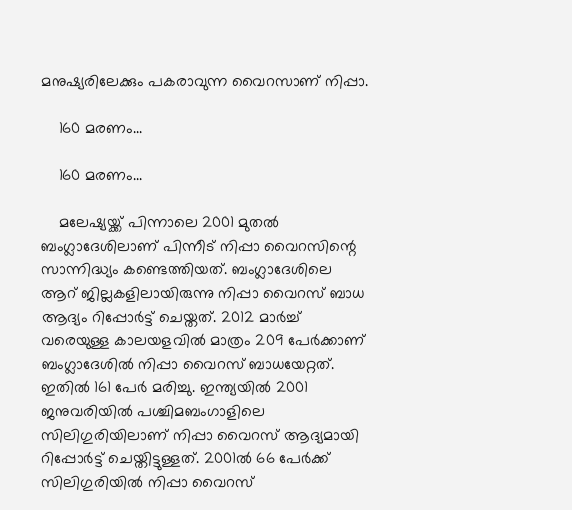മനുഷ്യരിലേക്കും പകരാവുന്ന വൈറസാണ് നിപ്പാ.

    160 മരണം...

    160 മരണം...

    മലേഷ്യയ്ക്ക് പിന്നാലെ 2001 മുതൽ ബംഗ്ലാദേശിലാണ് പിന്നീട് നിപ്പാ വൈറസിന്റെ സാന്നിദ്ധ്യം കണ്ടെത്തിയത്. ബംഗ്ലാദേശിലെ ആറ് ജില്ലകളിലായിരുന്നു നിപ്പാ വൈറസ് ബാധ ആദ്യം റിപ്പോർട്ട് ചെയ്തത്. 2012 മാർച്ച് വരെയുള്ള കാലയളവിൽ മാത്രം 209 പേർക്കാണ് ബംഗ്ലാദേശിൽ നിപ്പാ വൈറസ് ബാധയേറ്റത്. ഇതിൽ 161 പേർ മരിച്ചു. ഇന്ത്യയിൽ 2001 ജനുവരിയിൽ പശ്ചിമബംഗാളിലെ സിലിഗുരിയിലാണ് നിപ്പാ വൈറസ് ആദ്യമായി റിപ്പോർട്ട് ചെയ്തിട്ടുള്ളത്. 2001ൽ 66 പേർക്ക് സിലിഗുരിയിൽ നിപ്പാ വൈറസ്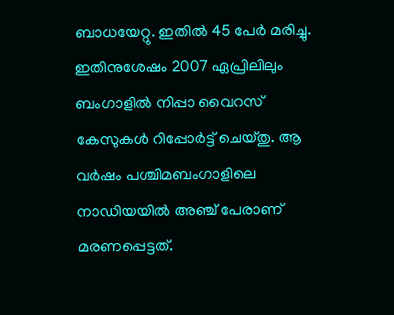ബാധയേറ്റു. ഇതിൽ 45 പേർ മരിച്ചു. ഇതിനുശേഷം 2007 ഏപ്രിലിലും ബംഗാളിൽ നിപ്പാ വൈറസ് കേസുകൾ റിപ്പോർട്ട് ചെയ്തു. ആ വർഷം പശ്ചിമബംഗാളിലെ നാഡിയയിൽ അഞ്ച് പേരാണ് മരണപ്പെട്ടത്.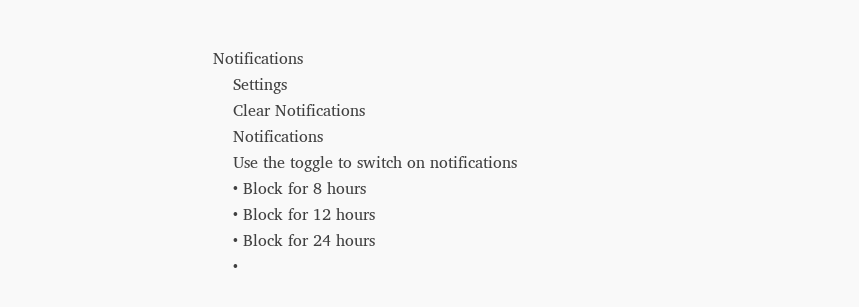Notifications
    Settings
    Clear Notifications
    Notifications
    Use the toggle to switch on notifications
    • Block for 8 hours
    • Block for 12 hours
    • Block for 24 hours
    •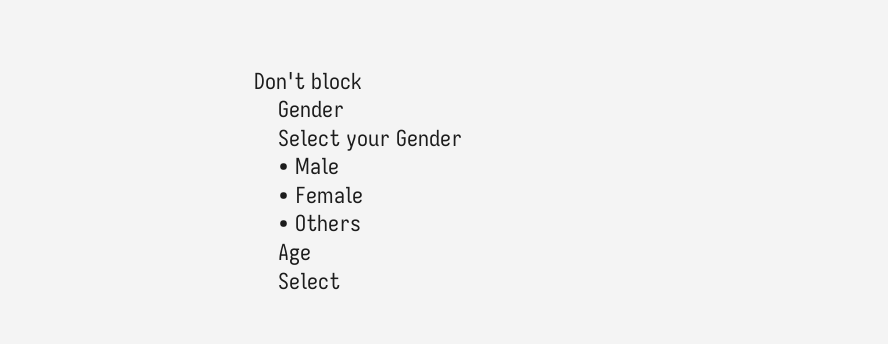Don't block
    Gender
    Select your Gender
    • Male
    • Female
    • Others
    Age
    Select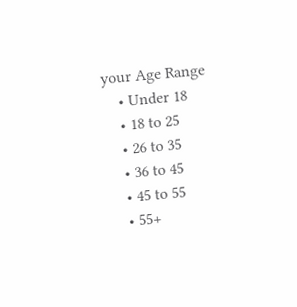your Age Range
    • Under 18
    • 18 to 25
    • 26 to 35
    • 36 to 45
    • 45 to 55
    • 55+